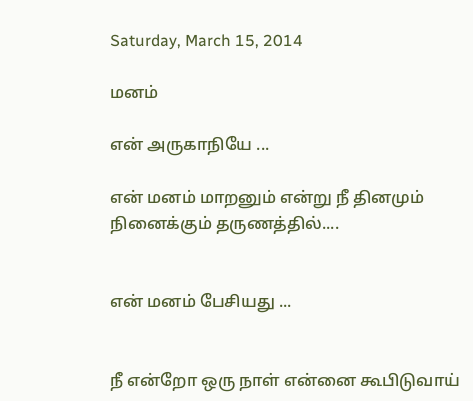Saturday, March 15, 2014

மனம்

என் அருகாநியே ...

என் மனம் மாறனும் என்று நீ தினமும் நினைக்கும் தருணத்தில்....


என் மனம் பேசியது ...


நீ என்றோ ஒரு நாள் என்னை கூபிடுவாய்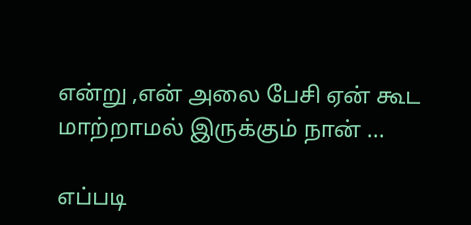என்று ,என் அலை பேசி ஏன் கூட மாற்றாமல் இருக்கும் நான் ...

எப்படி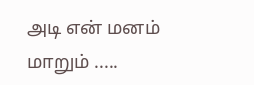அடி என் மனம் மாறும் .....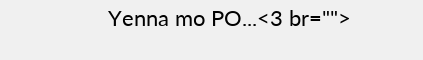Yenna mo PO...<3 br="">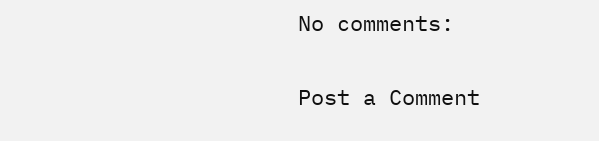No comments:

Post a Comment